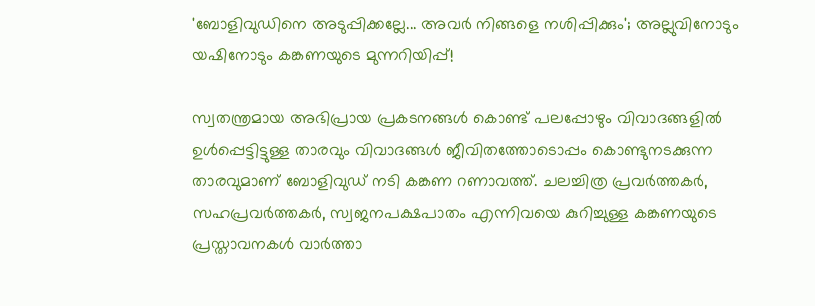'ബോളിവു‍ഡിനെ അടുപ്പിക്കല്ലേ... അവർ നിങ്ങളെ നശിപ്പിക്കും'; അല്ലുവിനോടും യഷിനോടും കങ്കണയുടെ മുന്നറിയിപ്പ്!

സ്വതന്ത്രമായ അഭിപ്രായ പ്രകടനങ്ങൾ കൊണ്ട് പലപ്പോഴും വിവാദങ്ങളിൽ ഉൾപ്പെട്ടിട്ടുള്ള താരവും വിവാദങ്ങൾ ജീവിതത്തോടൊപ്പം കൊണ്ടുനടക്കുന്ന താരവുമാണ് ബോളിവുഡ് നടി കങ്കണ റണാവത്ത്. ചലച്ചിത്ര പ്രവർത്തകർ, സഹപ്രവർത്തകർ, സ്വജനപക്ഷപാതം എന്നിവയെ കുറിച്ചുള്ള കങ്കണയുടെ പ്രസ്താവനകൾ വാർത്താ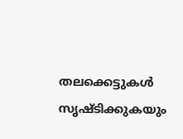തലക്കെട്ടുകൾ സൃഷ്ടിക്കുകയും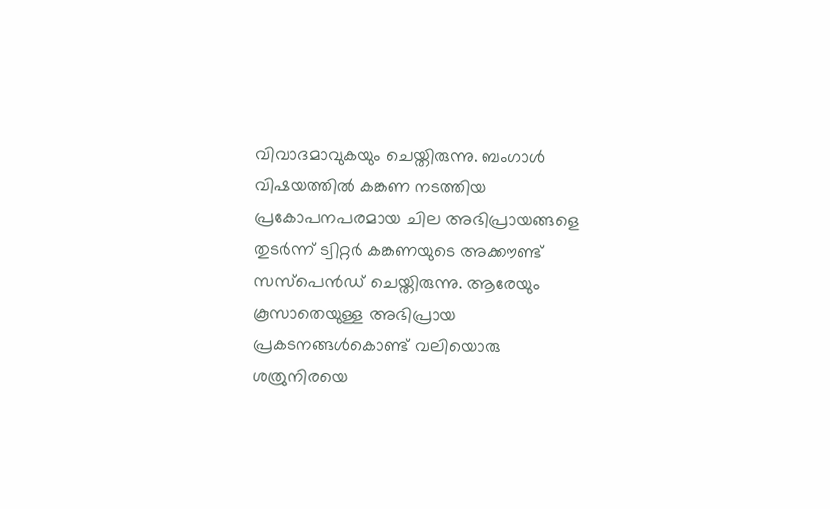വിവാദമാവുകയും ചെയ്തിരുന്നു. ബംഗാൾ വിഷയത്തിൽ കങ്കണ നടത്തിയ പ്രകോപനപരമായ ചില അഭിപ്രായങ്ങളെ തുടർന്ന് ട്വിറ്റർ കങ്കണയുടെ അക്കൗണ്ട് സസ്പെൻഡ് ചെയ്തിരുന്നു. ആരേയും കൂസാതെയുള്ള അഭിപ്രായ പ്രകടനങ്ങൾകൊണ്ട് വലിയൊരു ശത്രുനിരയെ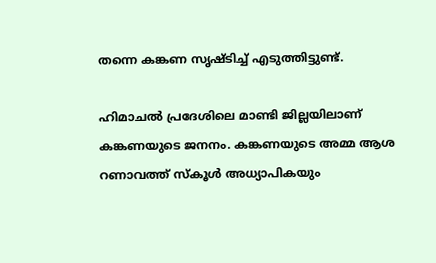തന്നെ കങ്കണ സൃഷ്ടിച്ച് എടുത്തിട്ടുണ്ട്.

ഹിമാചൽ പ്രദേശിലെ മാണ്ടി ജില്ലയിലാണ് കങ്കണയുടെ ജനനം. കങ്കണയുടെ അമ്മ ആശ റണാവത്ത് സ്കൂൾ അധ്യാപികയും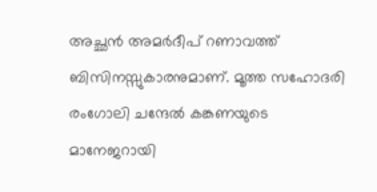അച്ഛൻ അമർദീപ് റണാവത്ത് ബിസിനസ്സുകാരനുമാണ്. മൂത്ത സഹോദരി രംഗോലി ചന്ദേൽ കങ്കണയുടെ മാനേജറായി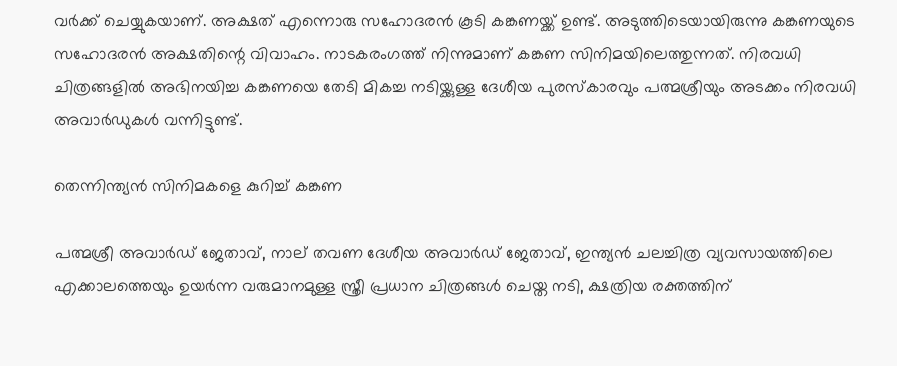വർക്ക് ചെയ്യുകയാണ്. അക്ഷത് എന്നൊരു സഹോദരൻ കൂടി കങ്കണയ്ക്ക് ഉണ്ട്. അടുത്തിടെയായിരുന്നു കങ്കണയുടെ സഹോദരൻ അക്ഷതിന്റെ വിവാഹം. നാടകരംഗത്ത് നിന്നുമാണ് കങ്കണ സിനിമയിലെത്തുന്നത്. നിരവധി ചിത്രങ്ങളിൽ അഭിനയിച്ച കങ്കണയെ തേടി മികച്ച നടിയ്ക്കുള്ള ദേശീയ പുരസ്കാരവും പത്മശ്രീയും അടക്കം നിരവധി അവാർഡുകൾ വന്നിട്ടുണ്ട്.

തെന്നിന്ത്യൻ സിനിമകളെ കുറിച്ച് കങ്കണ

പത്മശ്രീ അവാർഡ് ജേതാവ്, നാല് തവണ ദേശീയ അവാർഡ് ജേതാവ്, ഇന്ത്യൻ ചലച്ചിത്ര വ്യവസായത്തിലെ എക്കാലത്തെയും ഉയർന്ന വരുമാനമുള്ള സ്ത്രീ പ്രധാന ചിത്രങ്ങൾ ചെയ്ത നടി, ക്ഷത്രിയ രക്തത്തിന്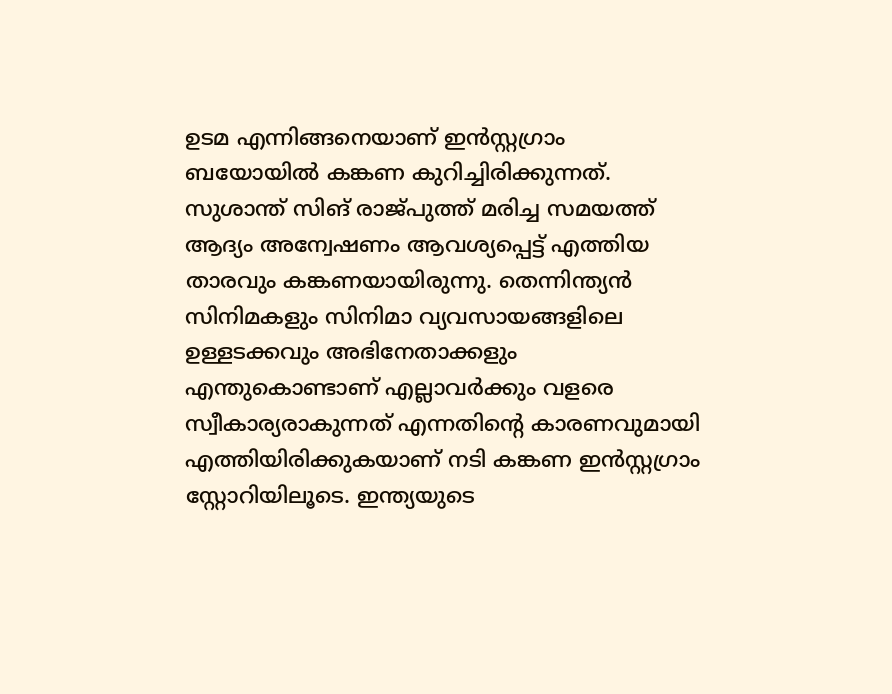ഉടമ എന്നിങ്ങനെയാണ് ഇൻസ്റ്റഗ്രാം ബയോയിൽ കങ്കണ കുറിച്ചിരിക്കുന്നത്. സുശാന്ത് സിങ് രാജ്പുത്ത് മരിച്ച സമയത്ത് ആദ്യം അന്വേഷണം ആവശ്യപ്പെട്ട് എത്തിയ താരവും കങ്കണയായിരുന്നു. തെന്നിന്ത്യൻ സിനിമകളും സിനിമാ വ്യവസായങ്ങളിലെ ഉള്ളടക്കവും അഭിനേതാക്കളും എന്തുകൊണ്ടാണ് എല്ലാവർക്കും വളരെ സ്വീകാര്യരാകുന്നത് എന്നതിന്റെ കാരണവുമായി എത്തിയിരിക്കുകയാണ് നടി കങ്കണ ഇൻസ്റ്റഗ്രാം സ്റ്റോറിയിലൂടെ. ഇന്ത്യയുടെ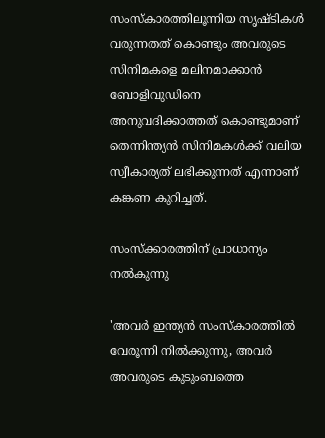സംസ്‌കാരത്തിലൂന്നിയ സൃഷ്ടികൾ വരുന്നതത് കൊണ്ടും അവരുടെ സിനിമകളെ മലിനമാക്കാൻ ബോളിവുഡിനെ അനുവദിക്കാത്തത് കൊണ്ടുമാണ് തെന്നിന്ത്യൻ സിനിമകൾക്ക് വലിയ സ്വീകാര്യത് ലഭിക്കുന്നത് എന്നാണ് കങ്കണ കുറിച്ചത്.

സംസ്ക്കാരത്തിന് പ്രാധാന്യം നൽകുന്നു

'അവർ ഇന്ത്യൻ സംസ്‌കാരത്തിൽ വേരൂന്നി നിൽക്കുന്നു, അവർ അവരുടെ കുടുംബത്തെ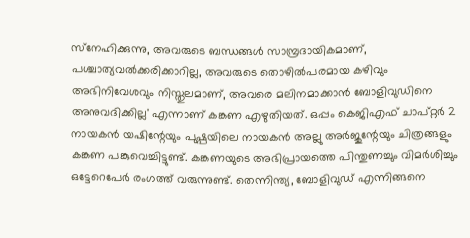സ്‌നേഹിക്കുന്നു, അവരുടെ ബന്ധങ്ങൾ സാമ്പ്രദായികമാണ്, പശ്ചാത്യവൽക്കരിക്കാറില്ല, അവരുടെ തൊഴിൽപരമായ കഴിവും അഭിനിവേശവും നിസ്തുലമാണ്, അവരെ മലിനമാക്കാൻ ബോളിവുഡിനെ അനുവദിക്കില്ല' എന്നാണ് കങ്കണ എഴുതിയത്. ഒപ്പം കെജിഎഫ് ചാപ്റ്റർ 2 നായകൻ യഷിന്റേയും പുഷ്പയിലെ നായകൻ അല്ലു അർജുന്റേയും ചിത്രങ്ങളും കങ്കണ പങ്കുവെച്ചിട്ടുണ്ട്. കങ്കണയുടെ അഭിപ്രായത്തെ പിന്തുണച്ചും വിമർശിച്ചും ഒട്ടേറെപേർ രംഗത്ത് വരുന്നുണ്ട്. തെന്നിന്ത്യ, ബോളിവുഡ് എന്നിങ്ങനെ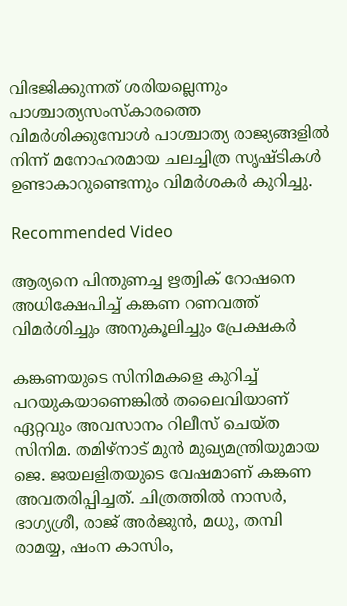വിഭജിക്കുന്നത് ശരിയല്ലെന്നും പാശ്ചാത്യസംസ്‌കാരത്തെ വിമർശിക്കുമ്പോൾ പാശ്ചാത്യ രാജ്യങ്ങളിൽ നിന്ന് മനോഹരമായ ചലച്ചിത്ര സൃഷ്ടികൾ ഉണ്ടാകാറുണ്ടെന്നും വിമർശകർ കുറിച്ചു.

Recommended Video

ആര്യനെ പിന്തുണച്ച ഋത്വിക് റോഷനെ അധിക്ഷേപിച്ച് കങ്കണ റണവത്ത്
വിമർശിച്ചും അനുകൂലിച്ചും പ്രേക്ഷകർ

കങ്കണയുടെ സിനിമകളെ കുറിച്ച് പറയുകയാണെങ്കിൽ തലൈവിയാണ് ഏറ്റവും അവസാനം റിലീസ് ചെയ്ത സിനിമ. തമിഴ്‌നാട് മുൻ മുഖ്യമന്ത്രിയുമായ ജെ. ജയലളിതയുടെ വേഷമാണ് ‌കങ്കണ അവതരിപ്പിച്ചത്. ചിത്രത്തിൽ നാസർ, ഭാഗ്യശ്രീ, രാജ് അർജുൻ, മധു, തമ്പി രാമയ്യ, ഷംന കാസിം,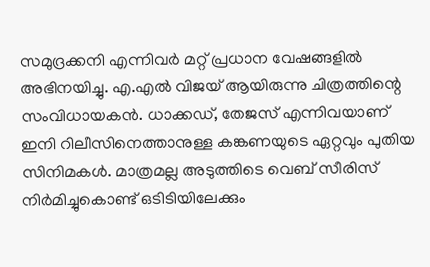സമുദ്രക്കനി എന്നിവർ മറ്റ് പ്രധാന വേഷങ്ങളിൽ അഭിനയിച്ചു. എ.എൽ വിജയ് ആയിരുന്നു ചിത്രത്തിന്റെ സംവിധായകൻ. ധാക്ക‍ഡ്, തേജസ് എന്നിവയാണ് ഇനി റിലീസിനെത്താനുള്ള കങ്കണയുടെ ഏറ്റവും പുതിയ സിനിമകൾ. മാത്രമല്ല അടുത്തിടെ വെബ് സീരിസ് നിർമിച്ചുകൊണ്ട് ഒടിടിയിലേക്കും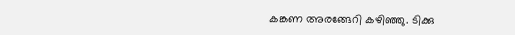കങ്കണ അരങ്ങേറി കഴിഞ്ഞു. ടിക്കു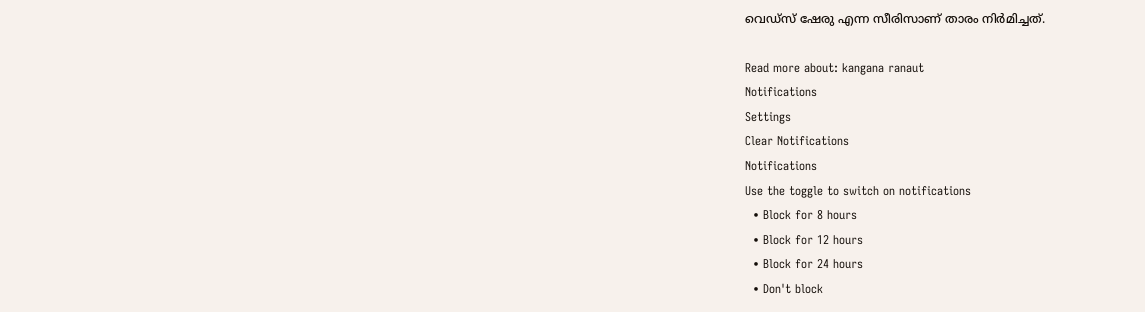വെഡ്സ് ഷേരു എന്ന സീരിസാണ് താരം നിർമിച്ചത്.

Read more about: kangana ranaut
Notifications
Settings
Clear Notifications
Notifications
Use the toggle to switch on notifications
  • Block for 8 hours
  • Block for 12 hours
  • Block for 24 hours
  • Don't block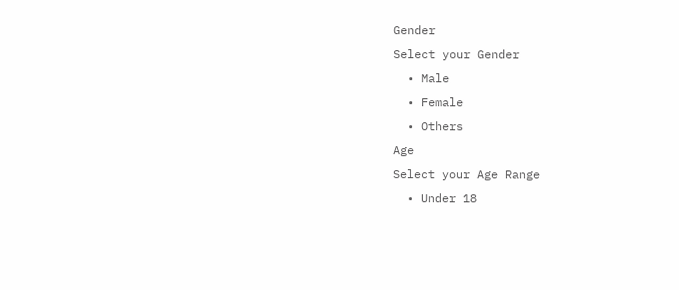Gender
Select your Gender
  • Male
  • Female
  • Others
Age
Select your Age Range
  • Under 18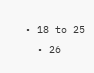• 18 to 25
  • 26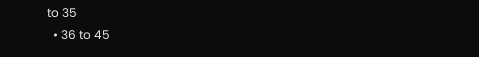to 35
  • 36 to 45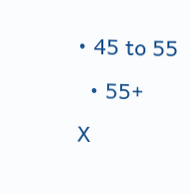• 45 to 55
  • 55+
X